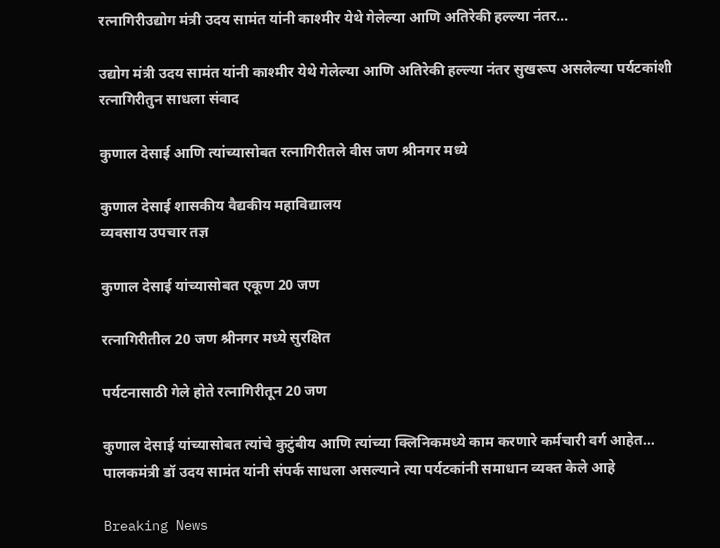रत्नागिरीउद्योग मंत्री उदय सामंत यांनी काश्मीर येथे गेलेल्या आणि अतिरेकी हल्ल्या नंतर...

उद्योग मंत्री उदय सामंत यांनी काश्मीर येथे गेलेल्या आणि अतिरेकी हल्ल्या नंतर सुखरूप असलेल्या पर्यटकांशी रत्नागिरीतुन साधला संवाद

कुणाल देसाई आणि त्यांच्यासोबत रत्नागिरीतले वीस जण श्रीनगर मध्ये

कुणाल देसाई शासकीय वैद्यकीय महाविद्यालय
व्यवसाय उपचार तज्ञ

कुणाल देसाई यांच्यासोबत एकूण 20 जण

रत्नागिरीतील 20 जण श्रीनगर मध्ये सुरक्षित

पर्यटनासाठी गेले होते रत्नागिरीतून 20 जण

कुणाल देसाई यांच्यासोबत त्यांचे कुटुंबीय आणि त्यांच्या क्लिनिकमध्ये काम करणारे कर्मचारी वर्ग आहेत… पालकमंत्री डॉ उदय सामंत यांनी संपर्क साधला असल्याने त्या पर्यटकांनी समाधान व्यक्त केले आहे

Breaking News